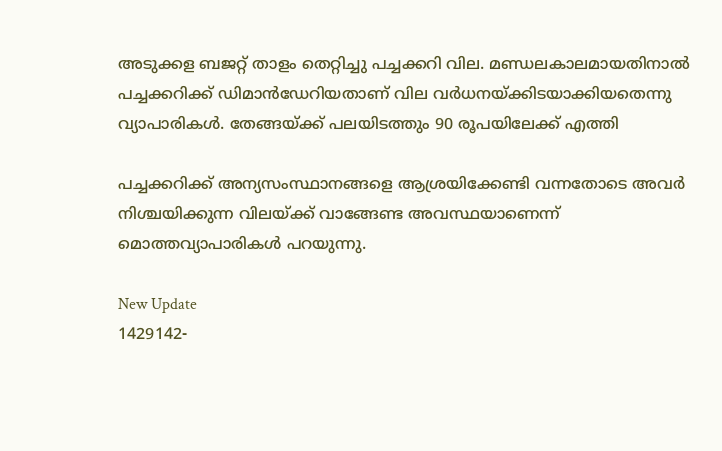അടുക്കള ബജറ്റ് താളം തെറ്റിച്ചു പച്ചക്കറി വില. മണ്ഡലകാലമായതിനാൽ പച്ചക്കറിക്ക് ഡിമാൻഡേറിയതാണ് വില വർധനയ്ക്കിടയാക്കിയതെന്നു വ്യാപാരികൾ. തേങ്ങയ്ക്ക് പലയിടത്തും 90 രൂപയിലേക്ക് എത്തി

പച്ചക്കറിക്ക് അന്യസംസ്ഥാനങ്ങളെ ആശ്രയിക്കേണ്ടി വന്നതോടെ അവർ നിശ്ചയിക്കുന്ന വിലയ്ക്ക് വാങ്ങേണ്ട അവസ്ഥയാണെന്ന് മൊത്തവ്യാപാരികൾ പറയുന്നു.

New Update
1429142-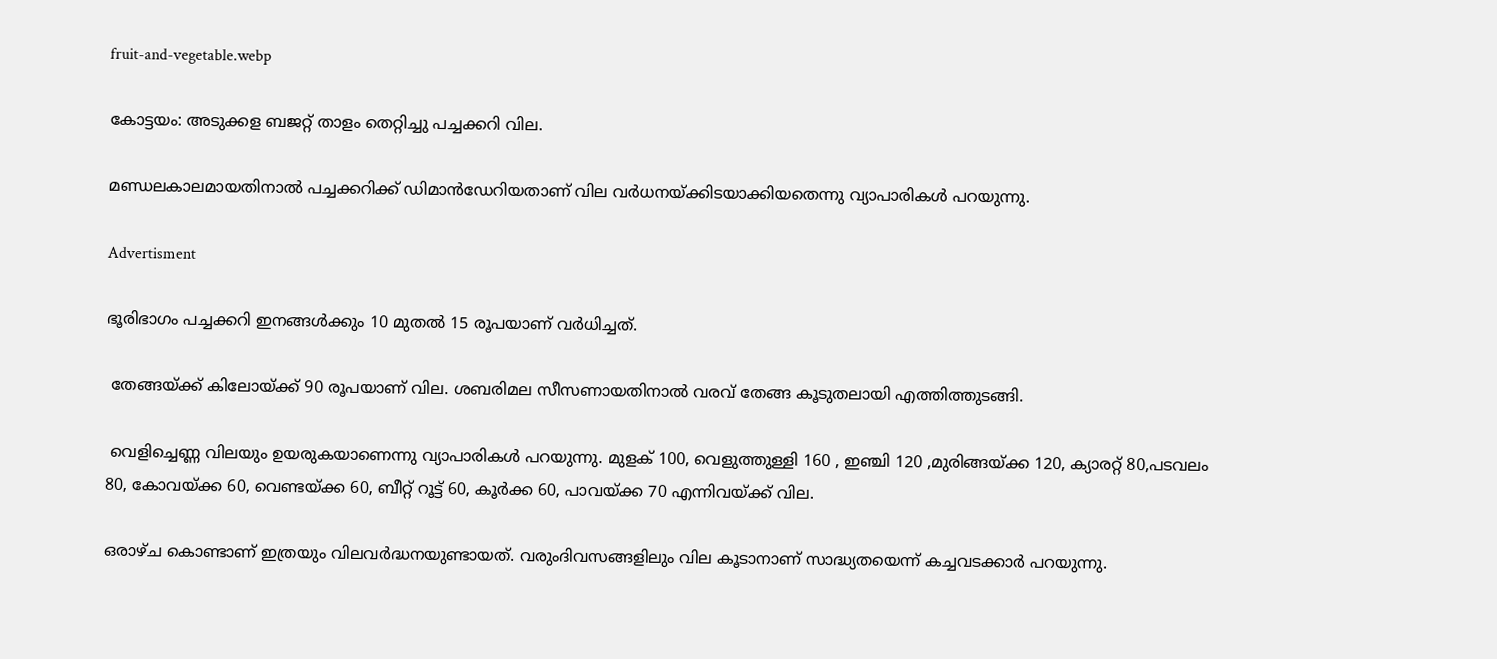fruit-and-vegetable.webp

കോട്ടയം: അടുക്കള ബജറ്റ് താളം തെറ്റിച്ചു പച്ചക്കറി വില.

മണ്ഡലകാലമായതിനാൽ പച്ചക്കറിക്ക് ഡിമാൻഡേറിയതാണ് വില വർധനയ്ക്കിടയാക്കിയതെന്നു വ്യാപാരികൾ പറയുന്നു.

Advertisment

ഭൂരിഭാഗം പച്ചക്കറി ഇനങ്ങൾക്കും 10 മുതൽ 15 രൂപയാണ് വർധിച്ചത്.

 തേങ്ങയ്‌ക്ക് കിലോയ്ക്ക് 90 രൂപയാണ് വില. ശബരിമല സീസണായതിനാൽ വരവ് തേങ്ങ കൂടുതലായി എത്തിത്തുടങ്ങി.

 വെളിച്ചെണ്ണ വിലയും ഉയരുകയാണെന്നു വ്യാപാരികൾ പറയുന്നു. മുളക് 100, വെളുത്തുള്ളി 160 , ഇഞ്ചി 120 ,മുരിങ്ങയ്ക്ക 120, ക്യാരറ്റ് 80,പടവലം 80, കോവയ്ക്ക 60, വെണ്ടയ്ക്ക 60, ബീറ്റ് റൂട്ട് 60, കൂർക്ക 60, പാവയ്ക്ക 70 എന്നിവയ്ക്ക് വില.

ഒരാഴ്ച കൊണ്ടാണ് ഇത്രയും വിലവർദ്ധനയുണ്ടായത്. വരുംദിവസങ്ങളിലും വില കൂടാനാണ് സാദ്ധ്യതയെന്ന് കച്ചവടക്കാർ പറയുന്നു.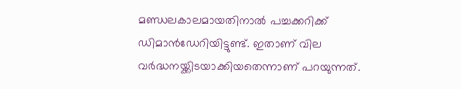മണ്ഡലകാലമായതിനാൽ പച്ചക്കറിക്ക് ഡിമാൻഡേറിയിട്ടുണ്ട്. ഇതാണ് വില വർദ്ധനയ്ക്കിടയാക്കിയതെന്നാണ് പറയുന്നത്.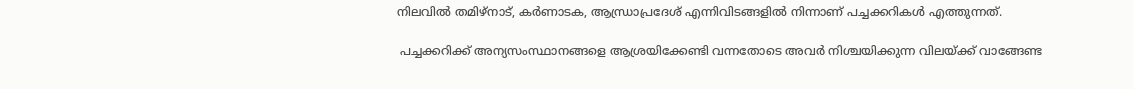നിലവിൽ തമിഴ്‌നാട്, കർണാടക, ആന്ധ്രാപ്രദേശ് എന്നിവിടങ്ങളിൽ നിന്നാണ് പച്ചക്കറികൾ എത്തുന്നത്.

 പച്ചക്കറിക്ക് അന്യസംസ്ഥാനങ്ങളെ ആശ്രയിക്കേണ്ടി വന്നതോടെ അവർ നിശ്ചയിക്കുന്ന വിലയ്ക്ക് വാങ്ങേണ്ട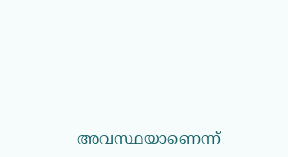അവസ്ഥയാണെന്ന്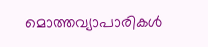മൊത്തവ്യാപാരികൾ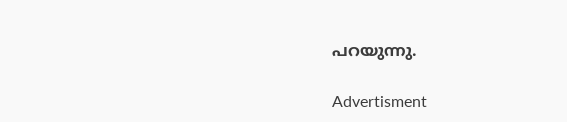പറയുന്നു.

Advertisment